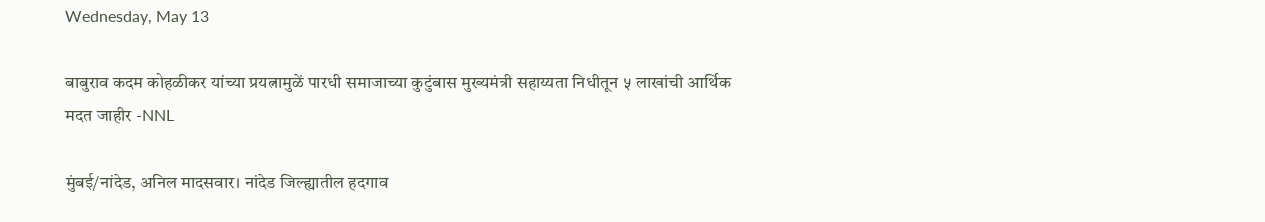Wednesday, May 13

बाबुराव कदम कोहळीकर यांच्या प्रयत्नामुळें पारधी समाजाच्या कुटुंबास मुख्यमंत्री सहाय्यता निधीतून ५ लाखांची आर्थिक मदत जाहीर -NNL

मुंबई/नांदेड, अनिल मादसवार। नांदेड जिल्ह्यातील हदगाव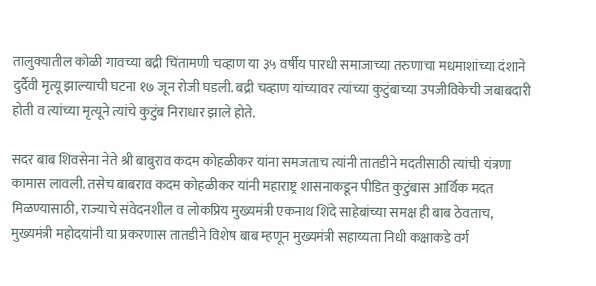तालुक्यातील कोळी गावच्या बद्री चिंतामणी चव्हाण या ३५ वर्षीय पारधी समाजाच्या तरुणाचा मधमाशांच्या दंशाने दुर्दैवी मृत्यू झाल्याची घटना १७ जून रोजी घडली. बद्री चव्हाण यांच्यावर त्यांच्या कुटुंबाच्या उपजीविकेची जबाबदारी होती व त्यांच्या मृत्यूने त्यांचे कुटुंब निराधार झाले होते.

सदर बाब शिवसेना नेते श्री बाबुराव कदम कोहळीकर यांना समजताच त्यांनी तातडीने मदतीसाठी त्यांची यंत्रणा कामास लावली. तसेच बाबराव कदम कोहळीकर यांनी महाराष्ट्र शासनाकडून पीडित कुटुंबास आर्थिक मदत मिळण्यासाठी, राज्याचे संवेदनशील व लोकप्रिय मुख्यमंत्री एकनाथ शिंदे साहेबांच्या समक्ष ही बाब ठेवताच, मुख्यमंत्री महोदयांनी या प्रकरणास तातडीने विशेष बाब म्हणून मुख्यमंत्री सहाय्यता निधी कक्षाकडे वर्ग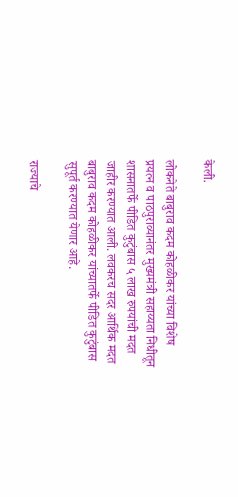केली.

लोकनेते बाबुराव कदम कोहळीकर यांच्या विशेष प्रयत्न व पाठपुराव्यानंतर मुख्यमंत्री सहाय्यता निधीतून शासनातर्फे पीडित कुटुंबास ५ लाख रुपयांची मदत जाहीर करण्यात आली. लवकरच सदर आर्थिक मदत बाबुराव कदम कोहळीकर यांच्यातर्फे पीडित कुटुंबास सुपूर्त करण्यात येणार आहे.

राज्याचे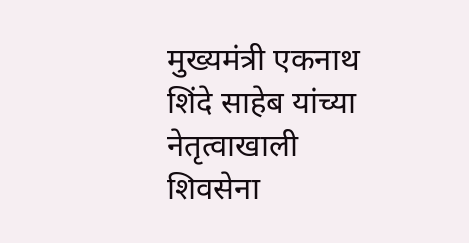मुख्यमंत्री एकनाथ शिंदे साहेब यांच्या नेतृत्वाखाली शिवसेना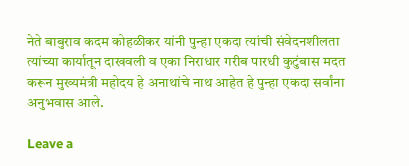नेते बाबुराव कदम कोहळीकर यांनी पुन्हा एकदा त्यांची संवेदनशीलता त्यांच्या कार्यातून दाखवली व एका निराधार गरीब पारधी कुटुंबास मदत करून मुख्यमंत्री महोदय हे अनाथांचे नाथ आहेत हे पुन्हा एकदा सर्वांना अनुभवास आले.

Leave a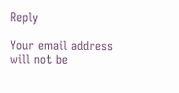Reply

Your email address will not be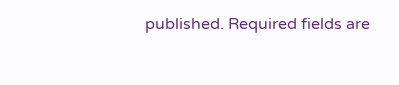published. Required fields are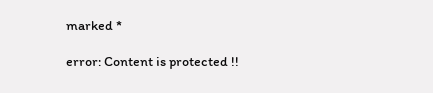marked *

error: Content is protected !!